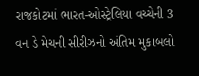રાજકોટમાં ભારત-ઓસ્ટ્રેલિયા વચ્ચેની 3 વન ડે મેચની સીરીઝનો અંતિમ મુકાબલો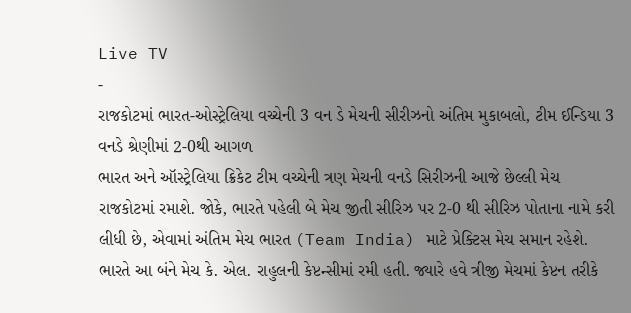Live TV
-
રાજકોટમાં ભારત-ઓસ્ટ્રેલિયા વચ્ચેની 3 વન ડે મેચની સીરીઝનો અંતિમ મુકાબલો, ટીમ ઈન્ડિયા 3 વનડે શ્રેણીમાં 2-0થી આગળ
ભારત અને ઑસ્ટ્રેલિયા ક્રિકેટ ટીમ વચ્ચેની ત્રણ મેચની વનડે સિરીઝની આજે છેલ્લી મેચ રાજકોટમાં રમાશે. જોકે, ભારતે પહેલી બે મેચ જીતી સીરિઝ પર 2-0 થી સીરિઝ પોતાના નામે કરી લીધી છે, એવામાં અંતિમ મેચ ભારત (Team India) માટે પ્રેક્ટિસ મેચ સમાન રહેશે. ભારતે આ બંને મેચ કે. એલ. રાહુલની કેપ્ટન્સીમાં રમી હતી. જ્યારે હવે ત્રીજી મેચમાં કેપ્ટન તરીકે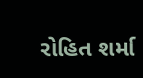રોહિત શર્મા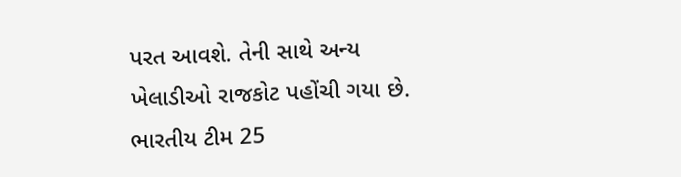પરત આવશે. તેની સાથે અન્ય ખેલાડીઓ રાજકોટ પહોંચી ગયા છે. ભારતીય ટીમ 25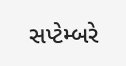સપ્ટેમ્બરે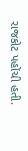રાજકોટ પહોંચી હતી.